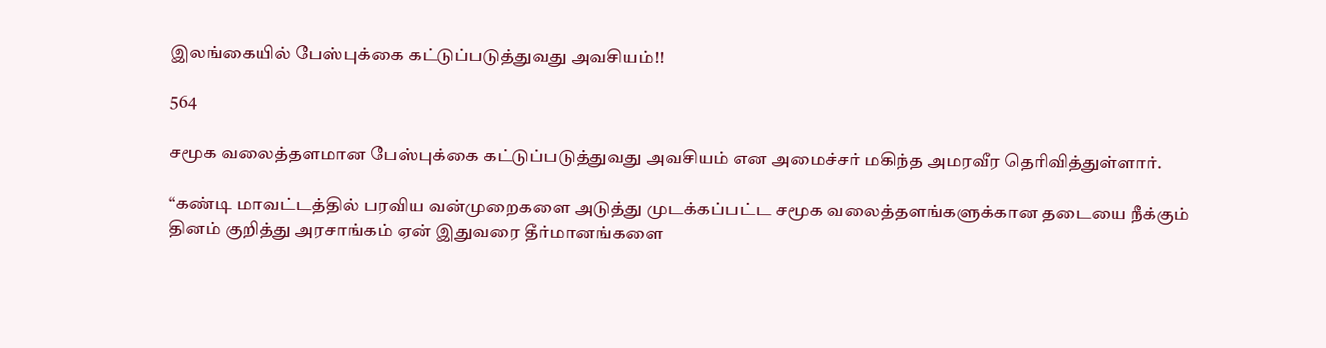இலங்கையில் பேஸ்புக்கை கட்டுப்படுத்துவது அவசியம்!!

564

சமூக வலைத்தளமான பேஸ்புக்கை கட்டுப்படுத்துவது அவசியம் என அமைச்சர் மகிந்த அமரவீர தெரிவித்துள்ளார்.

“கண்டி மாவட்டத்தில் பரவிய வன்முறைகளை அடுத்து முடக்கப்பட்ட சமூக வலைத்தளங்களுக்கான தடையை நீக்கும் தினம் குறித்து அரசாங்கம் ஏன் இதுவரை தீர்மானங்களை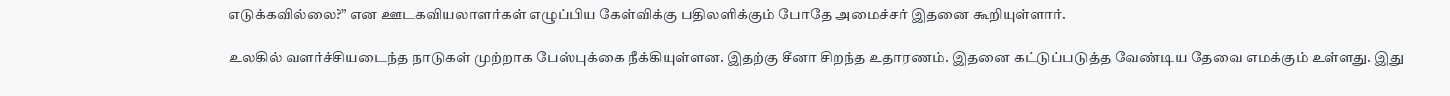எடுக்கவில்லை?” என ஊடகவியலாளர்கள் எழுப்பிய கேள்விக்கு பதிலளிக்கும் போதே அமைச்சர் இதனை கூறியுள்ளார்.

உலகில் வளர்ச்சியடைந்த நாடுகள் முற்றாக பேஸ்புக்கை நீக்கியுள்ளன. இதற்கு சீனா சிறந்த உதாரணம். இதனை கட்டுப்படுத்த வேண்டிய தேவை எமக்கும் உள்ளது. இது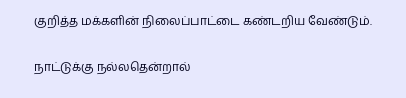குறித்த மக்களின் நிலைப்பாட்டை கண்டறிய வேண்டும்.

நாட்டுக்கு நல்லதென்றால்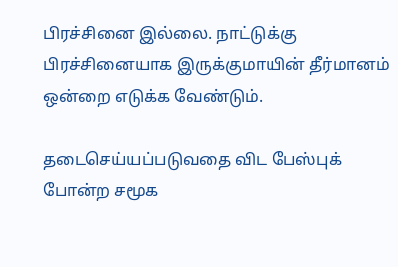பிரச்சினை இல்லை. நாட்டுக்கு பிரச்சினையாக இருக்குமாயின் தீர்மானம் ஒன்றை எடுக்க வேண்டும்.

தடைசெய்யப்படுவதை விட பேஸ்புக் போன்ற சமூக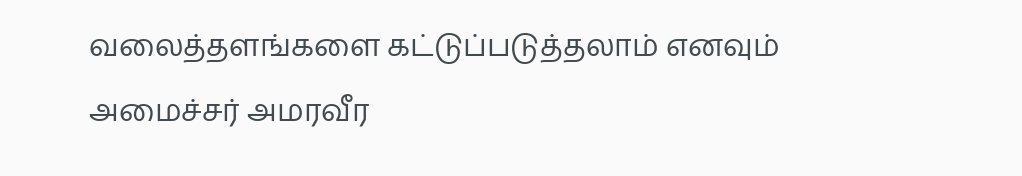வலைத்தளங்களை கட்டுப்படுத்தலாம் எனவும் அமைச்சர் அமரவீர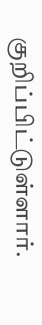குறிப்பிட்டுள்ளார்.